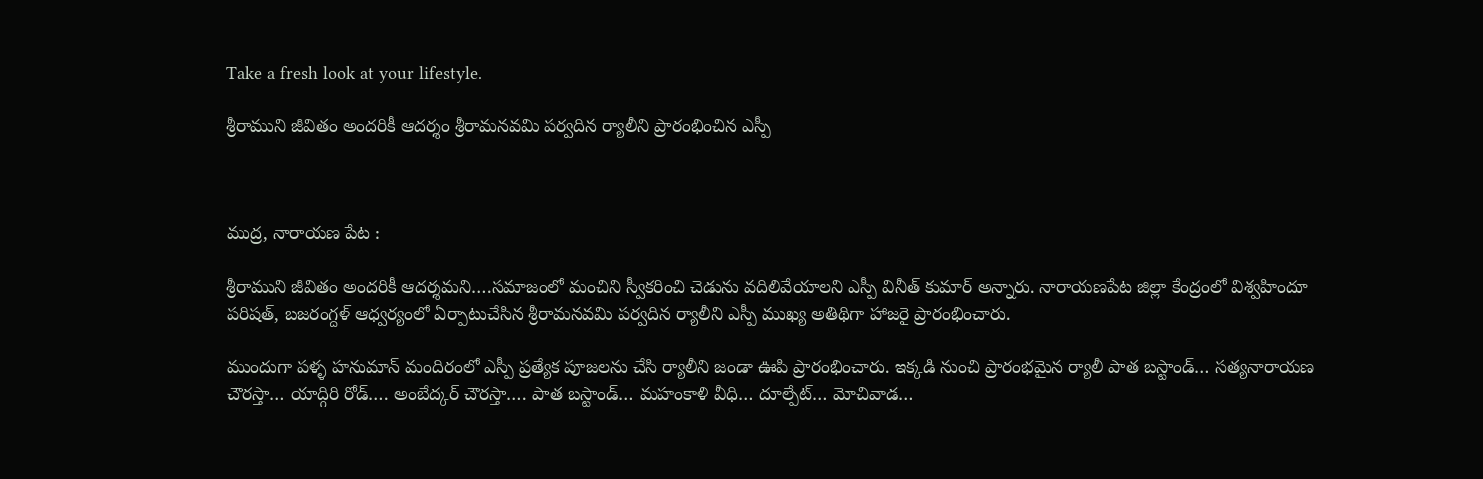Take a fresh look at your lifestyle.

శ్రీరాముని జీవితం అందరికీ ఆదర్శం శ్రీరామనవమి పర్వదిన ర్యాలీని ప్రారంభించిన ఎస్పీ



ముద్ర, నారాయణ పేట :

శ్రీరాముని జీవితం అందరికీ ఆదర్శమని….సమాజంలో మంచిని స్వీకరించి చెడును వదిలివేయాలని ఎస్పీ వినీత్ కుమార్ అన్నారు. నారాయణపేట జిల్లా కేంద్రంలో విశ్వహిందూ పరిషత్, బజరంగ్దళ్ ఆధ్వర్యంలో ఏర్పాటుచేసిన శ్రీరామనవమి పర్వదిన ర్యాలీని ఎస్పీ ముఖ్య అతిథిగా హాజరై ప్రారంభించారు.

ముందుగా పళ్ళ హనుమాన్ మందిరంలో ఎస్పీ ప్రత్యేక పూజలను చేసి ర్యాలీని జండా ఊపి ప్రారంభించారు. ఇక్కడి నుంచి ప్రారంభమైన ర్యాలీ పాత బస్టాండ్… సత్యనారాయణ చౌరస్తా… యాద్గిరి రోడ్…. అంబేద్కర్ చౌరస్తా…. పాత బస్టాండ్… మహంకాళి వీధి… దూల్పేట్… మోచివాడ…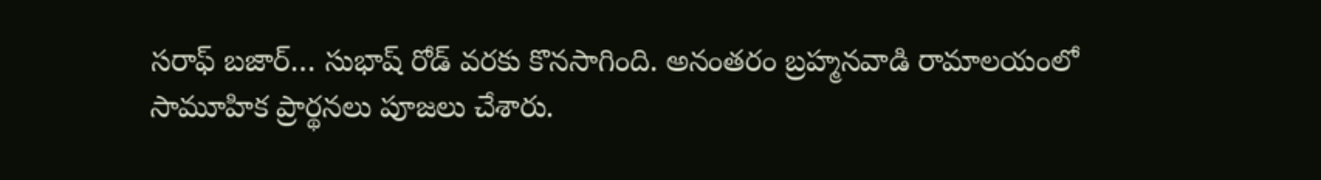సరాఫ్ బజార్… సుభాష్ రోడ్ వరకు కొనసాగింది. అనంతరం బ్రహ్మనవాడి రామాలయంలో సామూహిక ప్రార్థనలు పూజలు చేశారు.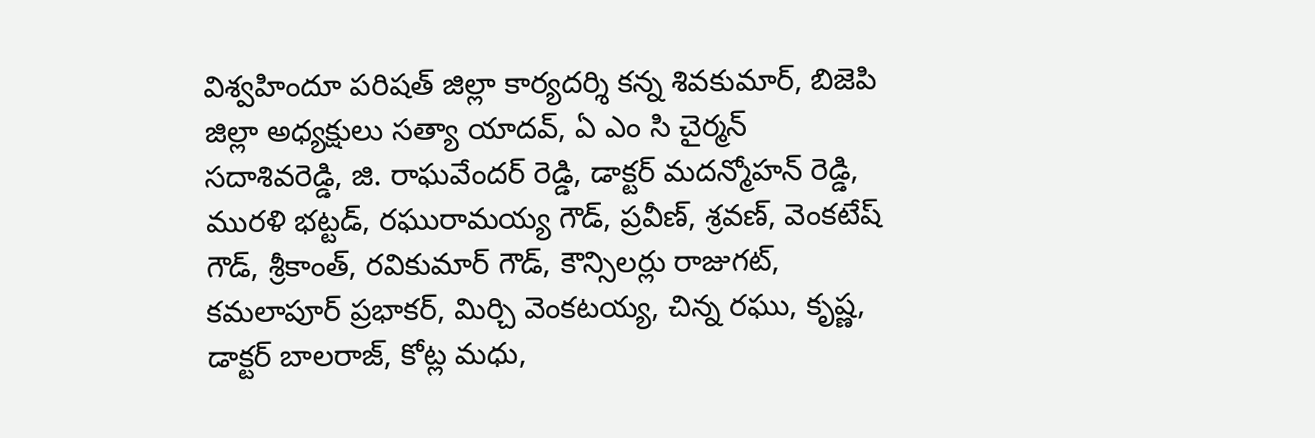విశ్వహిందూ పరిషత్ జిల్లా కార్యదర్శి కన్న శివకుమార్, బిజెపి జిల్లా అధ్యక్షులు సత్యా యాదవ్, ఏ ఎం సి చైర్మన్ సదాశివరెడ్డి, జి. రాఘవేందర్ రెడ్డి, డాక్టర్ మదన్మోహన్ రెడ్డి, మురళి భట్టడ్, రఘురామయ్య గౌడ్, ప్రవీణ్, శ్రవణ్, వెంకటేష్ గౌడ్, శ్రీకాంత్, రవికుమార్ గౌడ్, కౌన్సిలర్లు రాజుగట్, కమలాపూర్ ప్రభాకర్, మిర్చి వెంకటయ్య, చిన్న రఘు, కృష్ణ, డాక్టర్ బాలరాజ్, కోట్ల మధు,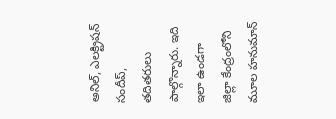అనిల్, ఎలక్ట్రిషన్ సందీప్, తదితరులు పాల్గొన్నారు. ఇది ఇలా ఉండగా జిల్లా కేంద్రంలోని మూల హనుమాన్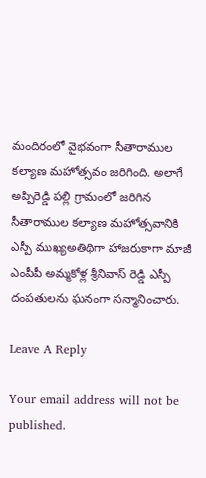మందిరంలో వైభవంగా సీతారాముల కల్యాణ మహోత్సవం జరిగింది. అలాగే అప్పిరెడ్డి పల్లి గ్రామంలో జరిగిన సీతారాముల కల్యాణ మహోత్సవానికి ఎస్పీ ముఖ్యఅతిథిగా హాజరుకాగా మాజీ ఎంపీపీ అమ్మకోళ్ల శ్రీనివాస్ రెడ్డి ఎస్పీ దంపతులను ఘనంగా సన్మానించారు.

Leave A Reply

Your email address will not be published.